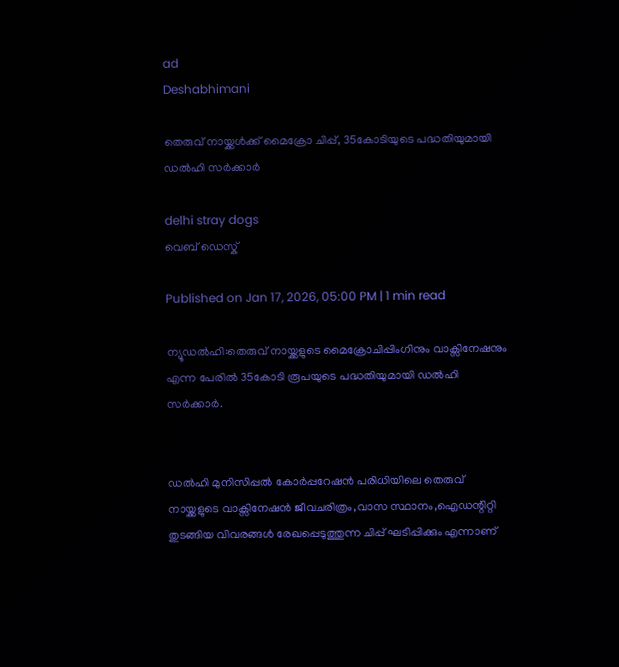ad
Deshabhimani

തെരുവ് നായ്ക്കൾക്ക് മൈക്രോ ചിപ്പ്, 35കോടിയുടെ പദ്ധതിയുമായി ഡൽഹി സര്‍ക്കാര്‍

delhi stray dogs
വെബ് ഡെസ്ക്

Published on Jan 17, 2026, 05:00 PM | 1 min read

ന്യൂഡൽഹി:തെരുവ് നായ്ക്കളുടെ മൈക്രോചിപ്പിംഗിനും വാക്സിനേഷനും എന്ന പേരിൽ 35കോടി രൂപയുടെ പദ്ധതിയുമായി ഡൽഹി സര്‍ക്കാ‍ര്‍.


ഡൽഹി മുനിസിപ്പൽ കോർപ്പറേഷൻ പരിധിയിലെ തെരുവ് നായ്ക്കളുടെ വാക്സിനേഷൻ ജീവചരിത്രം,വാസ സ്ഥാനം,ഐഡന്റിറ്റി തുടങ്ങിയ വിവരങ്ങൾ രേഖപ്പെടുത്തുന്ന ചിപ്പ് ഘടിപ്പിക്കും എന്നാണ്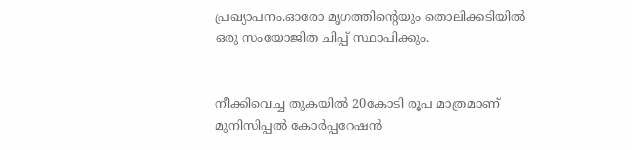പ്രഖ്യാപനം.ഓരോ മൃഗത്തിന്റെയും തൊലിക്കടിയിൽ ഒരു സംയോജിത ചിപ്പ് സ്ഥാപിക്കും.


നീക്കിവെച്ച തുകയിൽ 20കോടി രൂപ മാത്രമാണ് മുനിസിപ്പൽ കോര്‍പ്പറേഷൻ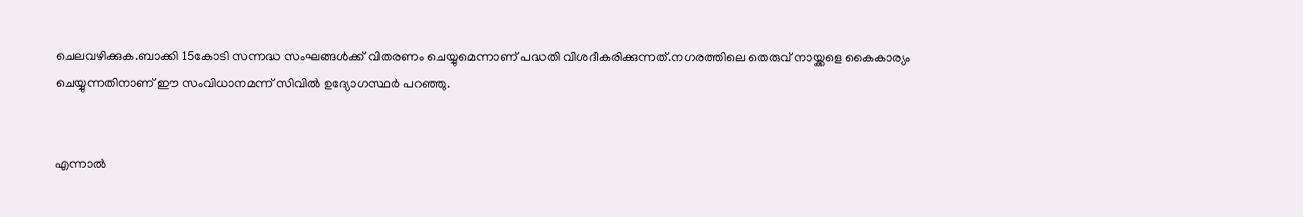ചെലവഴിക്കുക.ബാക്കി 15കോടി സന്നദ്ധ സംഘങ്ങൾക്ക് വിതരണം ചെയ്യുമെന്നാണ് പദ്ധതി വിശദീകരിക്കുന്നത്.നഗരത്തിലെ തെരുവ് നായ്ക്കളെ കൈകാര്യം ചെയ്യുന്നതിനാണ് ഈ സംവിധാനമന്ന് സിവിൽ ഉദ്യോഗസ്ഥർ പറഞ്ഞു.


എന്നാൽ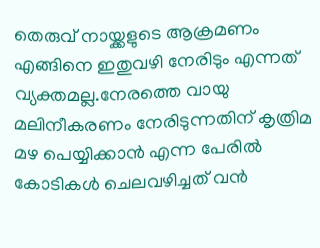തെരുവ് നായ്ക്കളുടെ ആക്രമണം എങ്ങിനെ ഇതുവഴി നേരിടും എന്നത് വ്യക്തമല്ല.നേരത്തെ വായു മലിനീകരണം നേരിടുന്നതിന് കൃത്രിമ മഴ പെയ്യിക്കാൻ എന്ന പേരിൽ കോടികൾ ചെലവഴിച്ചത് വൻ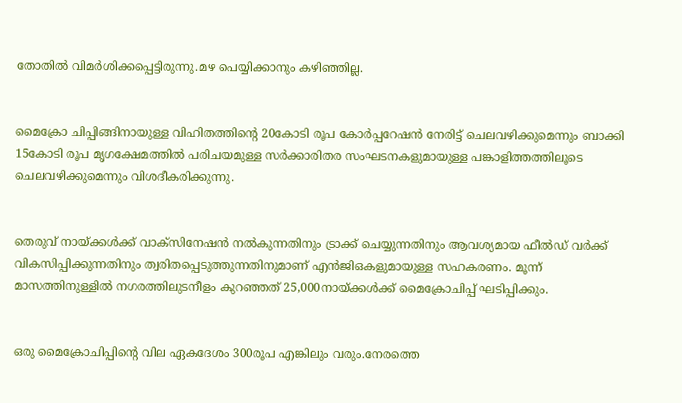തോതിൽ വിമര്‍ശിക്കപ്പെട്ടിരുന്നു.മഴ പെയ്യിക്കാനും കഴിഞ്ഞില്ല.


മൈക്രോ ചിപ്പിങ്ങിനായുള്ള വിഹിതത്തിന്റെ 20കോടി രൂപ കോർപ്പറേഷൻ നേരിട്ട് ചെലവഴിക്കുമെന്നും ബാക്കി 15കോടി രൂപ മൃഗക്ഷേമത്തിൽ പരിചയമുള്ള സർക്കാരിതര സംഘടനകളുമായുള്ള പങ്കാളിത്തത്തിലൂടെ ചെലവഴിക്കുമെന്നും വിശദീകരിക്കുന്നു.


തെരുവ് നായ്ക്കൾക്ക് വാക്സിനേഷൻ നൽകുന്നതിനും ട്രാക്ക് ചെയ്യുന്നതിനും ആവശ്യമായ ഫീൽഡ് വർക്ക് വികസിപ്പിക്കുന്നതിനും ത്വരിതപ്പെടുത്തുന്നതിനുമാണ് എൻജിഒകളുമായുള്ള സഹകരണം. മൂന്ന് മാസത്തിനുള്ളിൽ നഗരത്തിലുടനീളം കുറഞ്ഞത് 25,000നായ്ക്കൾക്ക് മൈക്രോചിപ്പ് ഘടിപ്പിക്കും.


ഒരു മൈക്രോചിപ്പിന്റെ വില ഏകദേശം 300രൂപ എങ്കിലും വരും.നേരത്തെ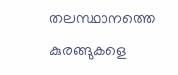തലസ്ഥാനത്തെ കുരങ്ങുകളെ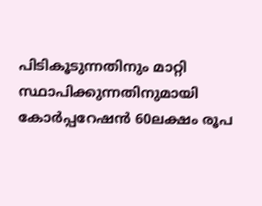പിടികൂടുന്നതിനും മാറ്റി സ്ഥാപിക്കുന്നതിനുമായി കോർപ്പറേഷൻ 60ലക്ഷം രൂപ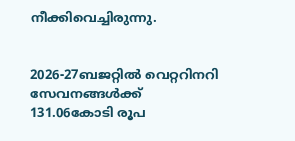നീക്കിവെച്ചിരുന്നു.


2026-27ബജറ്റിൽ വെറ്ററിനറി സേവനങ്ങൾക്ക് 131.06കോടി രൂപ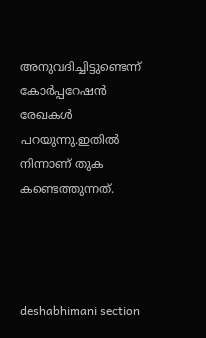അനുവദിച്ചിട്ടുണ്ടെന്ന് കോർപ്പറേഷൻ രേഖകൾ പറയുന്നു.ഇതിൽ നിന്നാണ് തുക കണ്ടെത്തുന്നത്.




deshabhimani section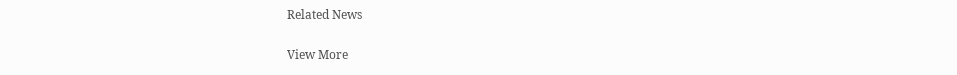Related News

View More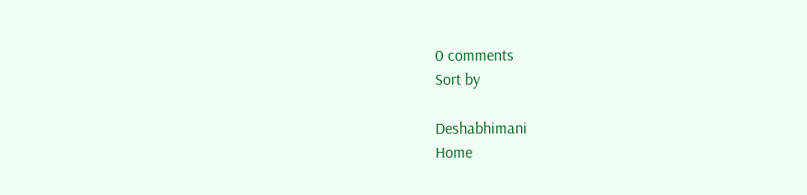0 comments
Sort by

Deshabhimani
Home